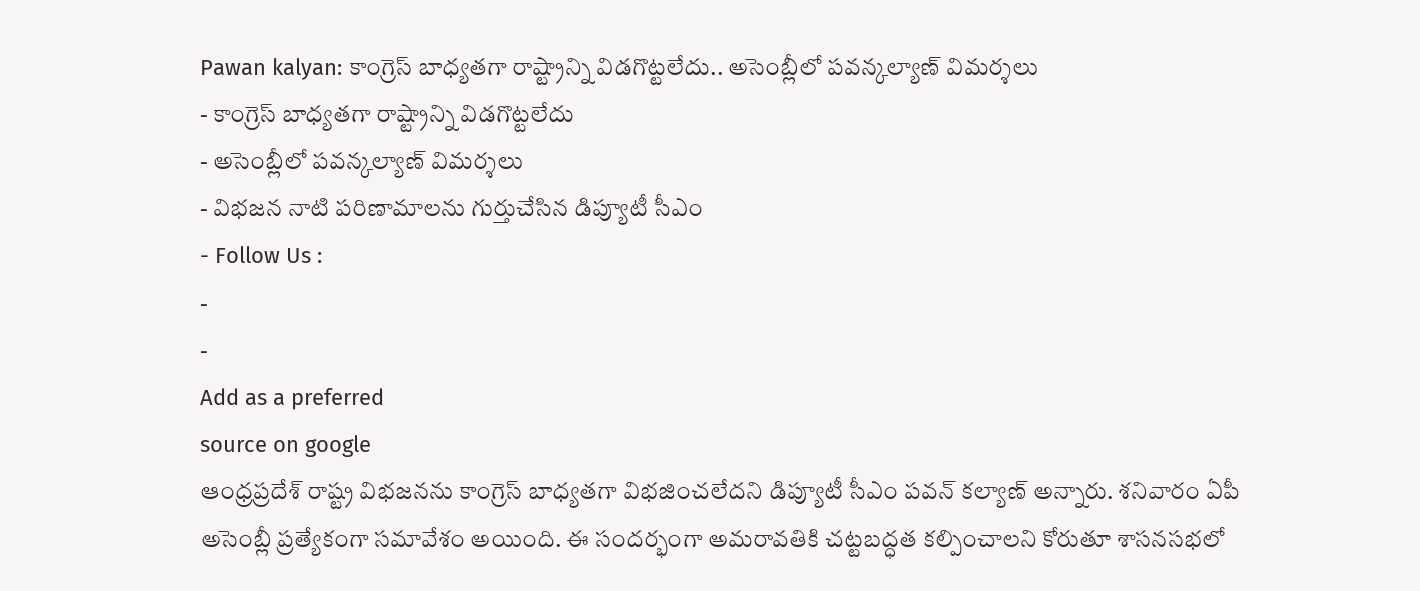Pawan kalyan: కాంగ్రెస్ బాధ్యతగా రాష్ట్రాన్ని విడగొట్టలేదు.. అసెంబ్లీలో పవన్కల్యాణ్ విమర్శలు
- కాంగ్రెస్ బాధ్యతగా రాష్ట్రాన్ని విడగొట్టలేదు
- అసెంబ్లీలో పవన్కల్యాణ్ విమర్శలు
- విభజన నాటి పరిణామాలను గుర్తుచేసిన డిప్యూటీ సీఎం
- Follow Us :
-
-
Add as a preferred
source on google
ఆంధ్రప్రదేశ్ రాష్ట్ర విభజనను కాంగ్రెస్ బాధ్యతగా విభజించలేదని డిప్యూటీ సీఎం పవన్ కల్యాణ్ అన్నారు. శనివారం ఏపీ అసెంబ్లీ ప్రత్యేకంగా సమావేశం అయింది. ఈ సందర్భంగా అమరావతికి చట్టబద్ధత కల్పించాలని కోరుతూ శాసనసభలో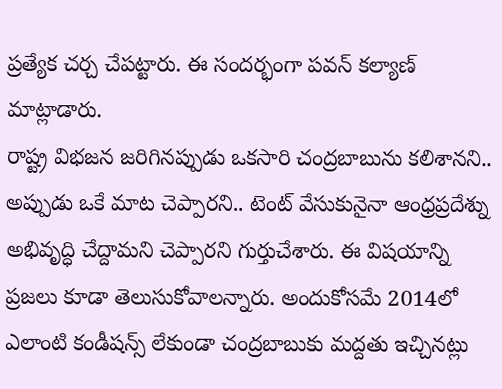ప్రత్యేక చర్చ చేపట్టారు. ఈ సందర్భంగా పవన్ కల్యాణ్ మాట్లాడారు.
రాష్ట్ర విభజన జరిగినప్పుడు ఒకసారి చంద్రబాబును కలిశానని.. అప్పుడు ఒకే మాట చెప్పారని.. టెంట్ వేసుకునైనా ఆంధ్రప్రదేశ్ను అభివృద్ధి చేద్దామని చెప్పారని గుర్తుచేశారు. ఈ విషయాన్ని ప్రజలు కూడా తెలుసుకోవాలన్నారు. అందుకోసమే 2014లో ఎలాంటి కండీషన్స్ లేకుండా చంద్రబాబుకు మద్దతు ఇచ్చినట్లు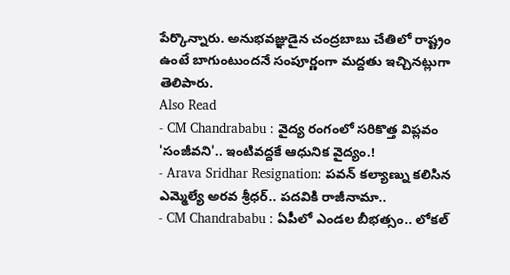పేర్కొన్నారు. అనుభవజ్ఞుడైన చంద్రబాబు చేతిలో రాష్ట్రం ఉంటే బాగుంటుందనే సంపూర్ణంగా మద్దతు ఇచ్చినట్లుగా తెలిపారు.
Also Read
- CM Chandrababu : వైద్య రంగంలో సరికొత్త విప్లవం 'సంజీవని'.. ఇంటివద్దకే ఆధునిక వైద్యం.!
- Arava Sridhar Resignation: పవన్ కల్యాణ్ను కలిసిన ఎమ్మెల్యే అరవ శ్రీధర్.. పదవికి రాజీనామా..
- CM Chandrababu : ఏపీలో ఎండల బీభత్సం.. లోకల్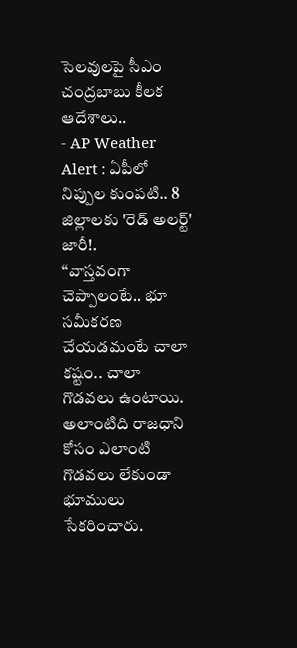సెలవులపై సీఎం చంద్రబాబు కీలక ఆదేశాలు..
- AP Weather Alert : ఏపీలో నిప్పుల కుంపటి.. 8 జిల్లాలకు 'రెడ్ అలర్ట్' జారీ!.
‘‘వాస్తవంగా చెప్పాలంటే.. భూ సమీకరణ చేయడమంటే చాలా కష్టం.. చాలా గొడవలు ఉంటాయి. అలాంటిది రాజధాని కోసం ఎలాంటి గొడవలు లేకుండా భూములు సేకరించారు.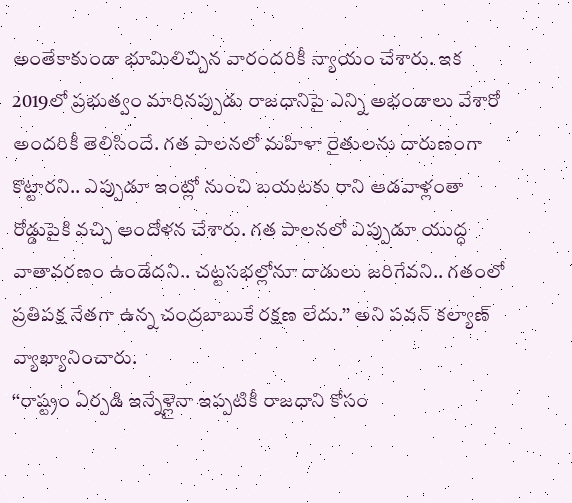అంతేకాకుండా భూమిలిచ్చిన వారందరికీ న్యాయం చేశారు. ఇక 2019లో ప్రభుత్వం మారినప్పుడు రాజధానిపై ఎన్ని అభండాలు వేశారో అందరికీ తెలిసిందే. గత పాలనలో మహిళా రైతులను దారుణంగా కొట్టారని.. ఎప్పుడూ ఇంట్లో నుంచి బయటకు రాని ఆడవాళ్లంతా రోడ్డుపైకి వచ్చి ఆందోళన చేశారు. గత పాలనలో ఎప్పుడూ యుద్ధ వాతావరణం ఉండేదని.. చట్టసభల్లోనూ దాడులు జరిగేవని.. గతంలో ప్రతిపక్ష నేతగా ఉన్న చంద్రబాబుకే రక్షణ లేదు.’’ అని పవన్ కల్యాణ్ వ్యాఖ్యానించారు.
‘‘రాష్ట్రం ఏర్పడి ఇన్నేళ్లైనా ఇప్పటికీ రాజధాని కోసం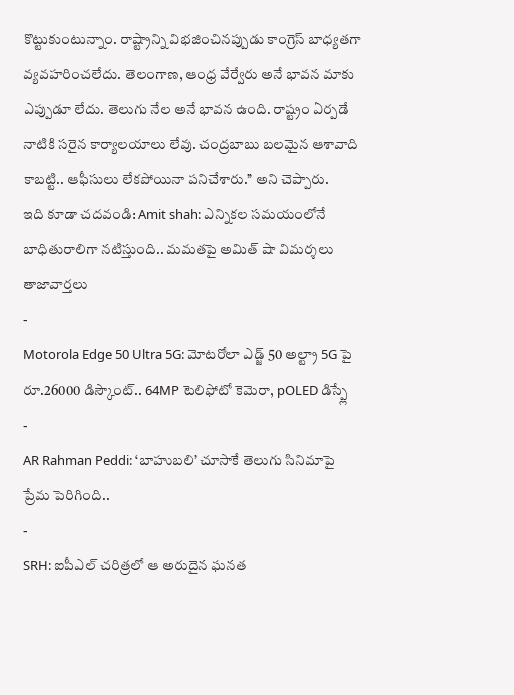కొట్టుకుంటున్నాం. రాష్ట్రాన్ని విభజించినప్పుడు కాంగ్రెస్ బాధ్యతగా వ్యవహరించలేదు. తెలంగాణ, ఆంధ్ర వేర్వేరు అనే భావన మాకు ఎప్పుడూ లేదు. తెలుగు నేల అనే భావన ఉంది. రాష్ట్రం ఏర్పడే నాటికి సరైన కార్యాలయాలు లేవు. చంద్రబాబు బలమైన ఆశావాది కాబట్టి.. ఆఫీసులు లేకపోయినా పనిచేశారు.’’ అని చెప్పారు.
ఇది కూడా చదవండి: Amit shah: ఎన్నికల సమయంలోనే బాధితురాలిగా నటిస్తుంది.. మమతపై అమిత్ షా విమర్శలు
తాజావార్తలు
-
Motorola Edge 50 Ultra 5G: మోటరోలా ఎడ్జ్ 50 అల్ట్రా 5G పై రూ.26000 డిస్కౌంట్.. 64MP టెలిఫోటో కెమెరా, pOLED డిస్ప్లే
-
AR Rahman Peddi: ‘బాహుబలి’ చూసాకే తెలుగు సినిమాపై ప్రేమ పెరిగింది..
-
SRH: ఐపీఎల్ చరిత్రలో ఆ అరుదైన ఘనత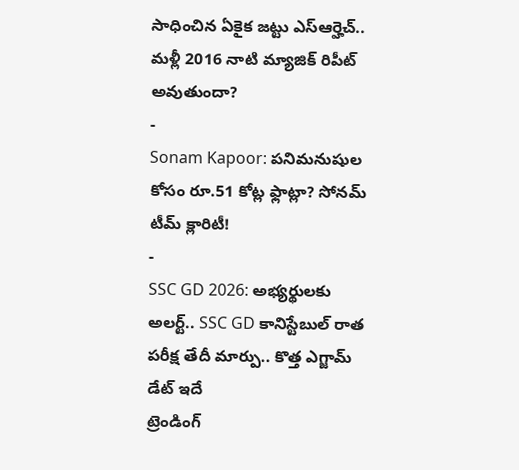సాధించిన ఏకైక జట్టు ఎస్ఆర్హెచ్.. మళ్లీ 2016 నాటి మ్యాజిక్ రిపీట్ అవుతుందా?
-
Sonam Kapoor: పనిమనుషుల కోసం రూ.51 కోట్ల ఫ్లాట్లా? సోనమ్ టీమ్ క్లారిటీ!
-
SSC GD 2026: అభ్యర్థులకు అలర్ట్.. SSC GD కానిస్టేబుల్ రాత పరీక్ష తేదీ మార్పు.. కొత్త ఎగ్జామ్ డేట్ ఇదే
ట్రెండింగ్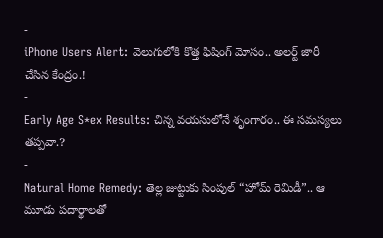-
iPhone Users Alert: వెలుగులోకి కొత్త ఫిషింగ్ మోసం.. అలర్ట్ జారీ చేసిన కేంద్రం.!
-
Early Age S*ex Results: చిన్న వయసులోనే శృంగారం.. ఈ సమస్యలు తప్పవా.?
-
Natural Home Remedy: తెల్ల జుట్టుకు సింపుల్ “హోమ్ రెమిడీ”.. ఆ మూడు పదార్థాలతో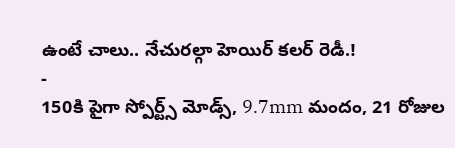ఉంటే చాలు.. నేచురల్గా హెయిర్ కలర్ రెడీ.!
-
150కి పైగా స్పోర్ట్స్ మోడ్స్, 9.7mm మందం, 21 రోజుల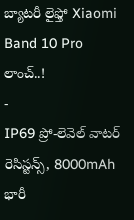బ్యాటరీ లైఫ్తో Xiaomi Band 10 Pro లాంచ్..!
-
IP69 ప్రో-లెవెల్ వాటర్ రెసిస్టన్స్, 8000mAh భారీ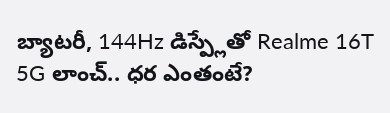బ్యాటరీ, 144Hz డిస్ప్లేతో Realme 16T 5G లాంచ్.. ధర ఎంతంటే?